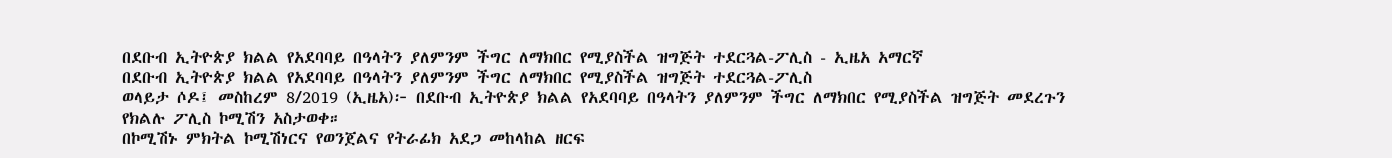በደቡብ ኢትዮጵያ ክልል የአደባባይ በዓላትን ያለምንም ችግር ለማክበር የሚያስችል ዝግጅት ተደርጓል-ፖሊስ - ኢዜአ አማርኛ
በደቡብ ኢትዮጵያ ክልል የአደባባይ በዓላትን ያለምንም ችግር ለማክበር የሚያስችል ዝግጅት ተደርጓል-ፖሊስ
ወላይታ ሶዶ፤ መስከረም 8/2019 (ኢዜአ)፦ በደቡብ ኢትዮጵያ ክልል የአደባባይ በዓላትን ያለምንም ችግር ለማክበር የሚያስችል ዝግጅት መደረጉን የክልሉ ፖሊስ ኮሚሽን አስታወቀ።
በኮሚሽኑ ምክትል ኮሚሽነርና የወንጀልና የትራፊክ አደጋ መከላከል ዘርፍ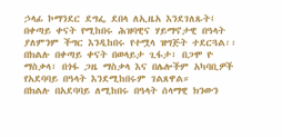ኃላፊ ኮማንደር ደግፌ ደበላ ለኢዜአ እንደገለጹት፤ በቀጣይ ቀናት የሚከበሩ ሕዝባዊና ሃይማኖታዊ በዓላት ያለምንም ችግር እንዲከበሩ የተሟላ ዝግጅት ተደርጓል፡፡
በክልሉ በቀጣይ ቀናት በወላይታ ጊፋታ፣ በጋሞ ዮ ማስቃላ፣ በጎፋ ጋዜ ማስቃላ እና በሌሎችም አካባቢዎች የአደባባይ በዓላት እንደሚከበሩም ገልጸዋል።
በክልሉ በአደባባይ ለሚከበሩ በዓላት ሰላማዊ ክንውን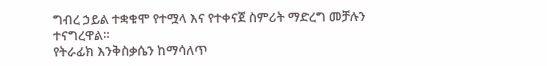ግብረ ኃይል ተቋቁሞ የተሟላ እና የተቀናጀ ስምሪት ማድረግ መቻሉን ተናግረዋል።
የትራፊክ እንቅስቃሴን ከማሳለጥ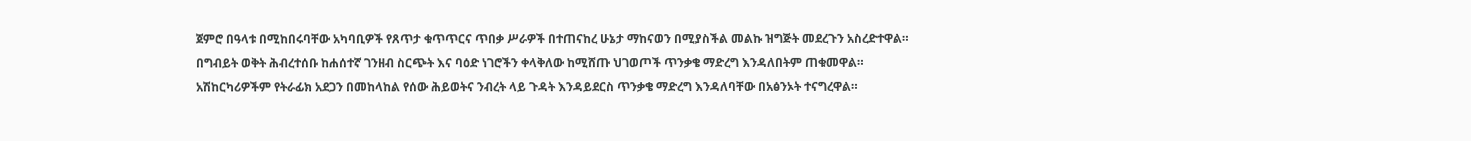ጀምሮ በዓላቱ በሚከበሩባቸው አካባቢዎች የጸጥታ ቁጥጥርና ጥበቃ ሥራዎች በተጠናከረ ሁኔታ ማከናወን በሚያስችል መልኩ ዝግጅት መደረጉን አስረድተዋል።
በግብይት ወቅት ሕብረተሰቡ ከሐሰተኛ ገንዘብ ስርጭት እና ባዕድ ነገሮችን ቀላቅለው ከሚሸጡ ህገወጦች ጥንቃቄ ማድረግ እንዳለበትም ጠቁመዋል።
አሽከርካሪዎችም የትራፊክ አደጋን በመከላከል የሰው ሕይወትና ንብረት ላይ ጉዳት እንዳይደርስ ጥንቃቄ ማድረግ እንዳለባቸው በአፅንኦት ተናግረዋል።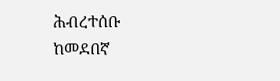ሕብረተሰቡ ከመደበኛ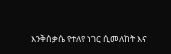እንቅስቃሴ የተለየ ነገር ሲመለከት እና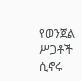የወንጀል ሥጋቶች ሲኖሩ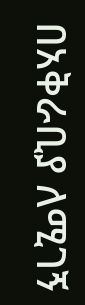በአቅራቢያ ለሚገኝ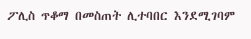ፖሊስ ጥቆማ በመስጠት ሊተባበር እንደሚገባም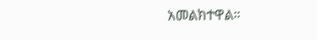አመልክተዋል።